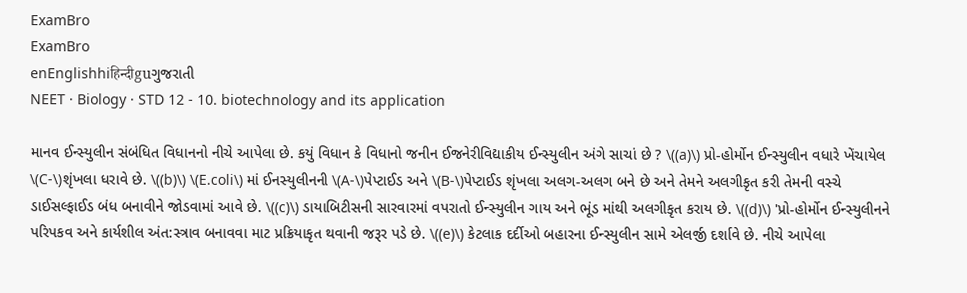ExamBro
ExamBro
enEnglishhiहिन्दीguગુજરાતી
NEET · Biology · STD 12 - 10. biotechnology and its application

માનવ ઈન્સ્યુલીન સંબંધિત વિધાનનો નીચે આપેલા છે. કયું વિધાન કે વિધાનો જનીન ઈજનેરીવિદ્યાકીય ઈન્સ્યુલીન અંગે સાચાં છે ? \((a)\) પ્રો-હોર્મોન ઈન્સ્યુલીન વધારે ખેંચાયેલ \(C-\)શૃંખલા ધરાવે છે. \((b)\) \(E.coli\) માં ઈનસ્યુલીનની \(A-\)પેપ્ટાઈડ અને \(B-\)પેપ્ટાઈડ શૃંખલા અલગ-અલગ બને છે અને તેમને અલગીકૃત કરી તેમની વસ્ચે ડાઈસલ્ફાઈડ બંધ બનાવીને જોડવામાં આવે છે. \((c)\) ડાયાબિટીસની સારવારમાં વપરાતો ઈન્સ્યુલીન ગાય અને ભૂંડ માંથી અલગીકૃત કરાય છે. \((d)\) 'પ્રો-હોર્મોન ઈન્સ્યુલીનને પરિપકવ અને કાર્યશીલ અંત:સ્ત્રાવ બનાવવા માટ પ્રક્રિયાકૃત થવાની જરૂર પડે છે. \((e)\) કેટલાક દર્દીઓ બહારના ઈન્સ્યુલીન સામે એલર્જી દર્શાવે છે. નીચે આપેલા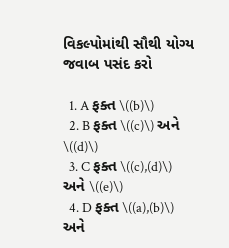વિકલ્પોમાંથી સૌથી યોગ્ય જવાબ પસંદ કરો

  1. A ફક્ત \((b)\)
  2. B ફક્ત \((c)\) અને \((d)\)
  3. C ફક્ત \((c),(d)\) અને \((e)\)
  4. D ફક્ત \((a),(b)\) અને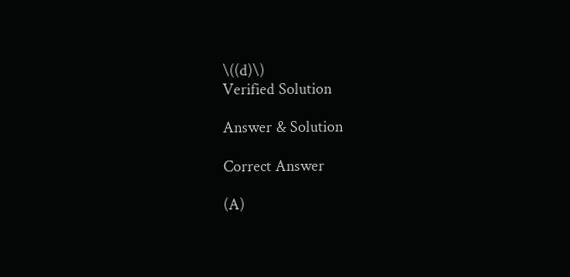\((d)\)
Verified Solution

Answer & Solution

Correct Answer

(A)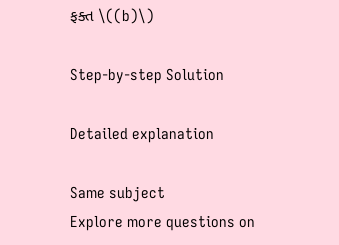ફક્ત \((b)\)

Step-by-step Solution

Detailed explanation

Same subject
Explore more questions on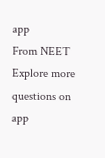app
From NEET
Explore more questions on app